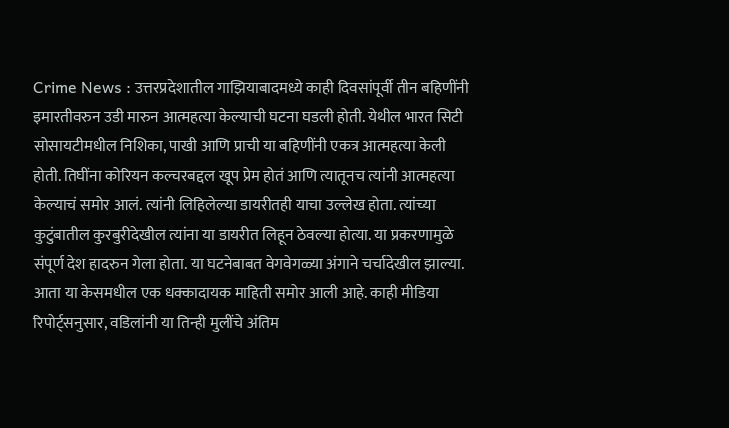Crime News : उत्तरप्रदेशातील गाझियाबादमध्ये काही दिवसांपूर्वी तीन बहिणींनी इमारतीवरुन उडी मारुन आत्महत्या केल्याची घटना घडली होती. येथील भारत सिटी सोसायटीमधील निशिका, पाखी आणि प्राची या बहिणींनी एकत्र आत्महत्या केली होती. तिघींना कोरियन कल्चरबद्दल खूप प्रेम होतं आणि त्यातूनच त्यांनी आत्महत्या केल्याचं समोर आलं. त्यांनी लिहिलेल्या डायरीतही याचा उल्लेख होता. त्यांच्या कुटुंबातील कुरबुरीदेखील त्यांना या डायरीत लिहून ठेवल्या होत्या. या प्रकरणामुळे संपूर्ण देश हादरुन गेला होता. या घटनेबाबत वेगवेगळ्या अंगाने चर्चादेखील झाल्या. आता या केसमधील एक धक्कादायक माहिती समोर आली आहे. काही मीडिया रिपोर्ट्सनुसार, वडिलांनी या तिन्ही मुलींचे अंतिम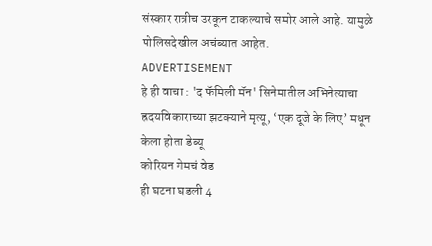संस्कार रात्रीच उरकून टाकल्याचे समोर आले आहे. यामुळे पोलिसदेखील अचंब्यात आहेत.
ADVERTISEMENT
हे ही वाचा : 'द फॅमिली मॅन' सिनेमातील अभिनेत्याचा ह्रदयविकाराच्या झटक्याने मृत्यू, ‘एक दूजे के लिए’ मधून केला होता डेब्यू
कोरियन गेमचं वेड
ही घटना घडली 4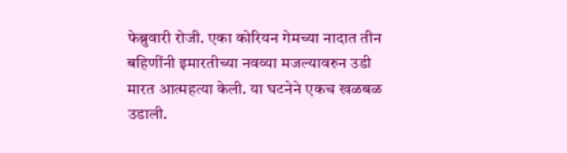फेब्रुवारी रोजी. एका कोरियन गेमच्या नादात तीन बहिणींनी इमारतीच्या नवव्या मजल्यावरुन उडी मारत आत्महत्या केली. या घटनेने एकच खळबळ उडाली.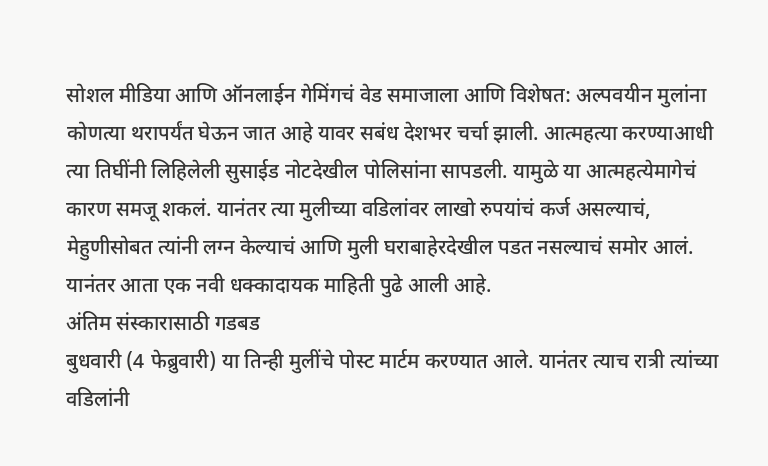सोशल मीडिया आणि ऑनलाईन गेमिंगचं वेड समाजाला आणि विशेषत: अल्पवयीन मुलांना कोणत्या थरापर्यंत घेऊन जात आहे यावर सबंध देशभर चर्चा झाली. आत्महत्या करण्याआधी त्या तिघींनी लिहिलेली सुसाईड नोटदेखील पोलिसांना सापडली. यामुळे या आत्महत्येमागेचं कारण समजू शकलं. यानंतर त्या मुलीच्या वडिलांवर लाखो रुपयांचं कर्ज असल्याचं, मेहुणीसोबत त्यांनी लग्न केल्याचं आणि मुली घराबाहेरदेखील पडत नसल्याचं समोर आलं. यानंतर आता एक नवी धक्कादायक माहिती पुढे आली आहे.
अंतिम संस्कारासाठी गडबड
बुधवारी (4 फेब्रुवारी) या तिन्ही मुलींचे पोस्ट मार्टम करण्यात आले. यानंतर त्याच रात्री त्यांच्या वडिलांनी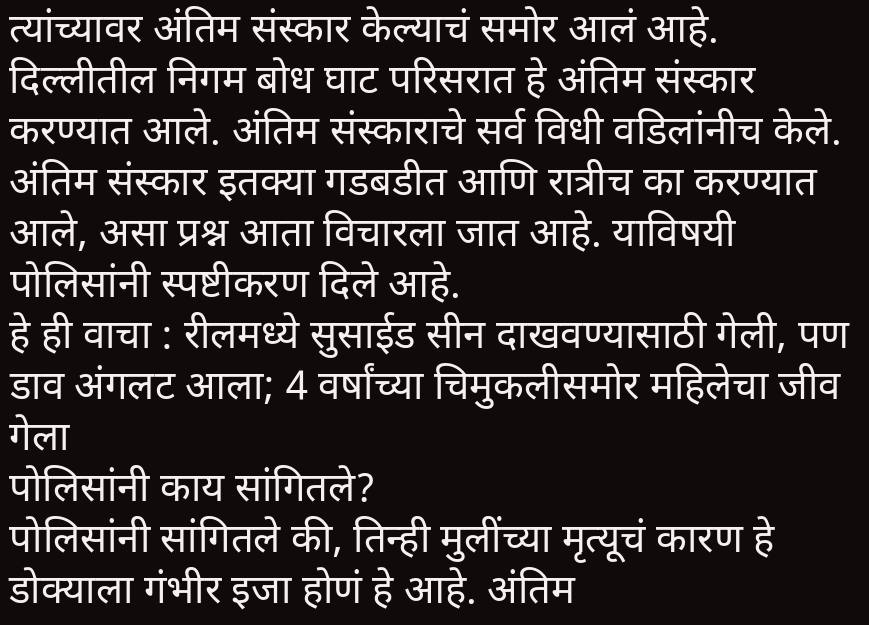त्यांच्यावर अंतिम संस्कार केल्याचं समोर आलं आहे. दिल्लीतील निगम बोध घाट परिसरात हे अंतिम संस्कार करण्यात आले. अंतिम संस्काराचे सर्व विधी वडिलांनीच केले. अंतिम संस्कार इतक्या गडबडीत आणि रात्रीच का करण्यात आले, असा प्रश्न आता विचारला जात आहे. याविषयी पोलिसांनी स्पष्टीकरण दिले आहे.
हे ही वाचा : रीलमध्ये सुसाईड सीन दाखवण्यासाठी गेली, पण डाव अंगलट आला; 4 वर्षांच्या चिमुकलीसमोर महिलेचा जीव गेला
पोलिसांनी काय सांगितले?
पोलिसांनी सांगितले की, तिन्ही मुलींच्या मृत्यूचं कारण हे डोक्याला गंभीर इजा होणं हे आहे. अंतिम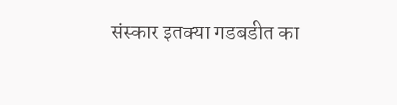संस्कार इतक्या गडबडीत का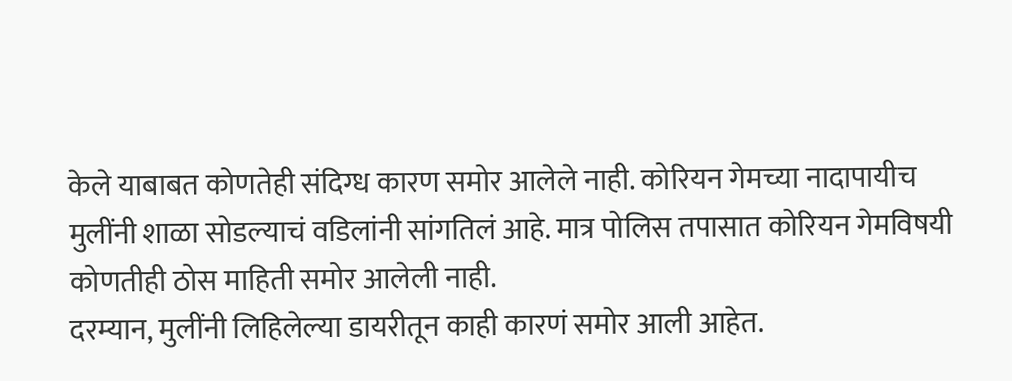केले याबाबत कोणतेही संदिग्ध कारण समोर आलेले नाही. कोरियन गेमच्या नादापायीच मुलींनी शाळा सोडल्याचं वडिलांनी सांगतिलं आहे. मात्र पोलिस तपासात कोरियन गेमविषयी कोणतीही ठोस माहिती समोर आलेली नाही.
दरम्यान, मुलींनी लिहिलेल्या डायरीतून काही कारणं समोर आली आहेत.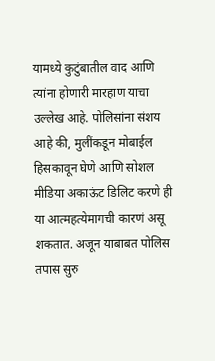यामध्ये कुटुंबातील वाद आणि त्यांना होणारी मारहाण याचा उल्लेख आहे. पोलिसांना संशय आहे की, मुलींकडून मोबाईल हिसकावून घेणे आणि सोशल मीडिया अकाऊंट डिलिट करणे ही या आत्महत्येमागची कारणं असू शकतात. अजून याबाबत पोलिस तपास सुरु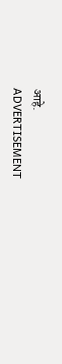आहे.
ADVERTISEMENT